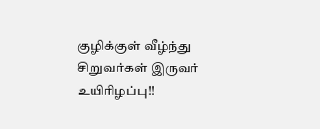குழிக்குள் வீழ்ந்து சிறுவர்கள் இருவர் உயிரிழப்பு!!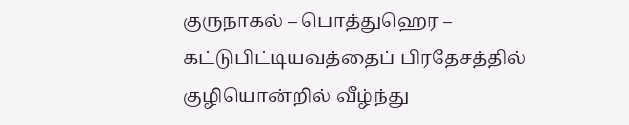குருநாகல் – பொத்துஹெர – கட்டுபிட்டியவத்தைப் பிரதேசத்தில் குழியொன்றில் வீழ்ந்து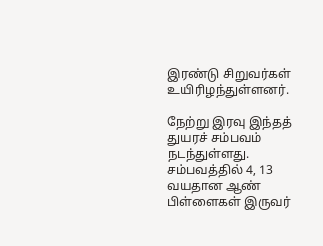இரண்டு சிறுவர்கள் உயிரிழந்துள்ளனர்.

நேற்று இரவு இந்தத் துயரச் சம்பவம் நடந்துள்ளது. சம்பவத்தில் 4, 13 வயதான ஆண் பிள்ளைகள் இருவர்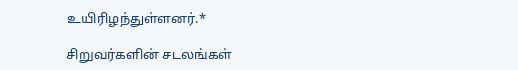உயிரிழந்துள்ளனர்.*

சிறுவர்களின் சடலங்கள்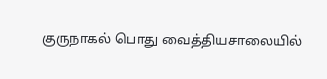குருநாகல் பொது வைத்தியசாலையில்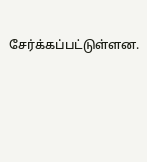சேர்க்கப்பட்டுள்ளன.